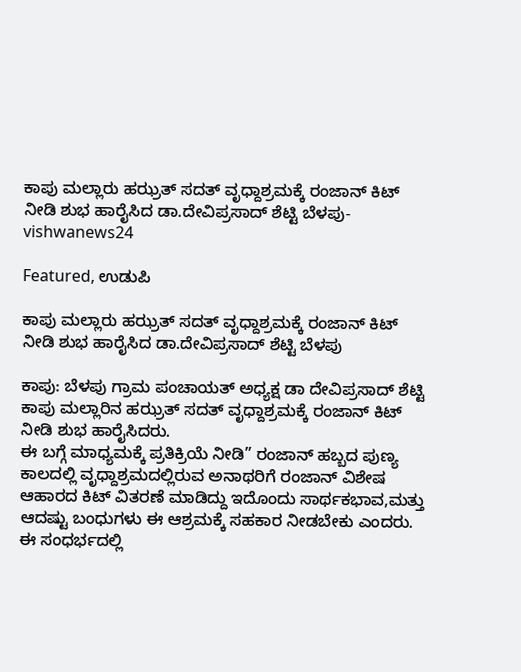ಕಾಪು ಮಲ್ಲಾರು ಹಝ್ರತ್ ಸದತ್ ವೃಧ್ದಾಶ್ರಮಕ್ಕೆ ರಂಜಾನ್ ಕಿಟ್ ನೀಡಿ ಶುಭ ಹಾರೈಸಿದ ಡಾ.ದೇವಿಪ್ರಸಾದ್ ಶೆಟ್ಟಿ ಬೆಳಪು-vishwanews24

Featured, ಉಡುಪಿ

ಕಾಪು ಮಲ್ಲಾರು ಹಝ್ರತ್ ಸದತ್ ವೃಧ್ದಾಶ್ರಮಕ್ಕೆ ರಂಜಾನ್ ಕಿಟ್ ನೀಡಿ ಶುಭ ಹಾರೈಸಿದ ಡಾ.ದೇವಿಪ್ರಸಾದ್ ಶೆಟ್ಟಿ ಬೆಳಪು

ಕಾಪು: ಬೆಳಪು ಗ್ರಾಮ ಪಂಚಾಯತ್ ಅಧ್ಯಕ್ಷ ಡಾ ದೇವಿಪ್ರಸಾದ್ ಶೆಟ್ಟಿ ಕಾಪು ಮಲ್ಲಾರಿನ ಹಝ್ರತ್ ಸದತ್ ವೃಧ್ದಾಶ್ರಮಕ್ಕೆ ರಂಜಾನ್ ಕಿಟ್ ನೀಡಿ ಶುಭ ಹಾರೈಸಿದರು.
ಈ‌ ಬಗ್ಗೆ ಮಾಧ್ಯಮಕ್ಕೆ ಪ್ರತಿಕ್ರಿಯೆ ನೀಡಿ” ರಂಜಾನ್ ಹಬ್ಬದ ಪುಣ್ಯ ಕಾಲದಲ್ಲಿ ವೃಧ್ದಾಶ್ರಮದಲ್ಲಿರುವ ಅನಾಥರಿಗೆ ರಂಜಾನ್ ವಿಶೇಷ ಆಹಾರದ ಕಿಟ್ ವಿತರಣೆ ಮಾಡಿದ್ದು ಇದೊಂದು ಸಾರ್ಥಕಭಾವ,ಮತ್ತು ಆದಷ್ಟು ಬಂಧುಗಳು ಈ ಆಶ್ರಮಕ್ಕೆ ಸಹಕಾರ ನೀಡಬೇಕು ಎಂದರು.
ಈ‌ ಸಂಧರ್ಭದಲ್ಲಿ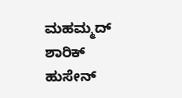ಮಹಮ್ಮದ್ ಶಾರಿಕ್ ಹುಸೇನ್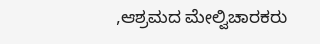,ಆಶ್ರಮದ ಮೇಲ್ವಿಚಾರಕರು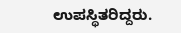ಉಪಸ್ಥಿತರಿದ್ದರು.